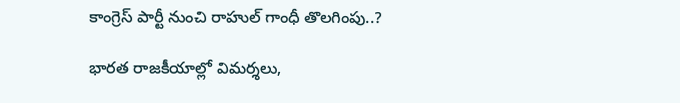కాంగ్రెస్ పార్టీ నుంచి రాహుల్ గాంధీ తొలగింపు..?

భారత రాజకీయాల్లో విమర్శలు,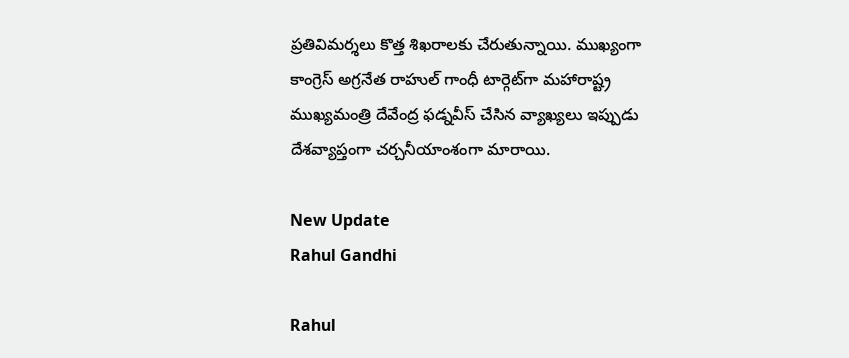ప్రతివిమర్శలు కొత్త శిఖరాలకు చేరుతున్నాయి. ముఖ్యంగా కాంగ్రెస్ అగ్రనేత రాహుల్ గాంధీ టార్గెట్‌గా మహారాష్ట్ర ముఖ్యమంత్రి దేవేంద్ర ఫడ్నవీస్ చేసిన వ్యాఖ్యలు ఇప్పుడు దేశవ్యాప్తంగా చర్చనీయాంశంగా మారాయి.

New Update
Rahul Gandhi

Rahul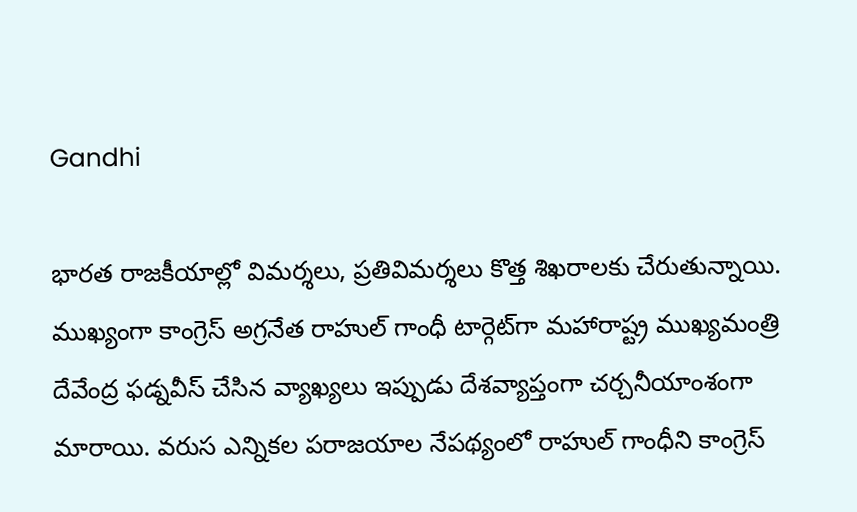Gandhi

భారత రాజకీయాల్లో విమర్శలు, ప్రతివిమర్శలు కొత్త శిఖరాలకు చేరుతున్నాయి. ముఖ్యంగా కాంగ్రెస్ అగ్రనేత రాహుల్ గాంధీ టార్గెట్‌గా మహారాష్ట్ర ముఖ్యమంత్రి దేవేంద్ర ఫడ్నవీస్ చేసిన వ్యాఖ్యలు ఇప్పుడు దేశవ్యాప్తంగా చర్చనీయాంశంగా మారాయి. వరుస ఎన్నికల పరాజయాల నేపథ్యంలో రాహుల్ గాంధీని కాంగ్రెస్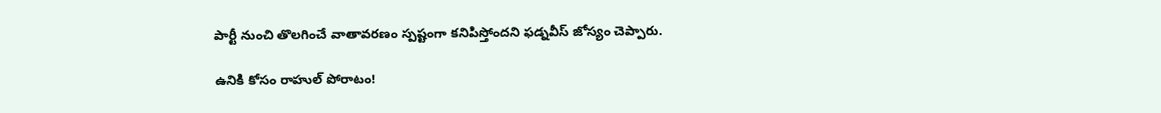పార్టీ నుంచి తొలగించే వాతావరణం స్పష్టంగా కనిపిస్తోందని ఫడ్నవీస్ జోస్యం చెప్పారు.

ఉనికి కోసం రాహుల్ పోరాటం!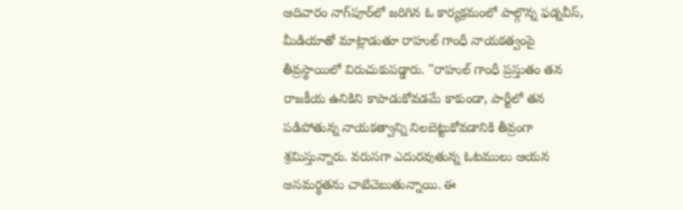ఆదివారం నాగ్‌పూర్‌లో జరిగిన ఓ కార్యక్రమంలో పాల్గొన్న ఫడ్నవీస్, మీడియాతో మాట్లాడుతూ రాహుల్ గాంధీ నాయకత్వంపై తీవ్రస్థాయిలో విరుచుకుపడ్డారు. "రాహుల్ గాంధీ ప్రస్తుతం తన రాజకీయ ఉనికిని కాపాడుకోవడమే కాకుండా, పార్టీలో తన పడిపోతున్న నాయకత్వాన్ని నిలబెట్టుకోవడానికి తీవ్రంగా శ్రమిస్తున్నారు. వరుసగా ఎదురవుతున్న ఓటములు ఆయన అసమర్థతను చాటిచెబుతున్నాయి. ఈ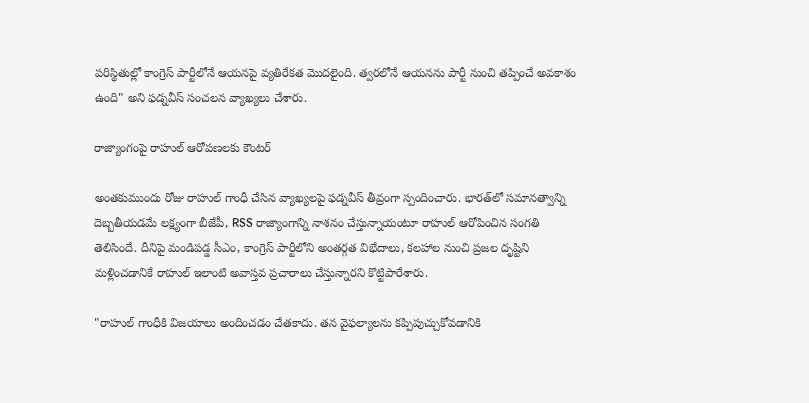పరిస్థితుల్లో కాంగ్రెస్ పార్టీలోనే ఆయనపై వ్యతిరేకత మొదలైంది. త్వరలోనే ఆయనను పార్టీ నుంచి తప్పించే అవకాశం ఉంది" అని ఫడ్నవీస్ సంచలన వ్యాఖ్యలు చేశారు.

రాజ్యాంగంపై రాహుల్ ఆరోపణలకు కౌంటర్

అంతకుముందు రోజు రాహుల్ గాంధీ చేసిన వ్యాఖ్యలపై ఫడ్నవీస్ తీవ్రంగా స్పందించారు. భారత్‌లో సమానత్వాన్ని దెబ్బతీయడమే లక్ష్యంగా బీజేపీ, RSS రాజ్యాంగాన్ని నాశనం చేస్తున్నాయంటూ రాహుల్ ఆరోపించిన సంగతి తెలిసిందే. దీనిపై మండిపడ్డ సీఎం, కాంగ్రెస్ పార్టీలోని అంతర్గత విభేదాలు, కలహాల నుంచి ప్రజల దృష్టిని మళ్లించడానికే రాహుల్ ఇలాంటి అవాస్తవ ప్రచారాలు చేస్తున్నారని కొట్టిపారేశారు.

"రాహుల్ గాంధీకి విజయాలు అందించడం చేతకాదు. తన వైఫల్యాలను కప్పిపుచ్చుకోవడానికి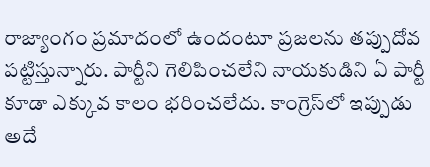రాజ్యాంగం ప్రమాదంలో ఉందంటూ ప్రజలను తప్పుదోవ పట్టిస్తున్నారు. పార్టీని గెలిపించలేని నాయకుడిని ఏ పార్టీ కూడా ఎక్కువ కాలం భరించలేదు. కాంగ్రెస్‌లో ఇప్పుడు అదే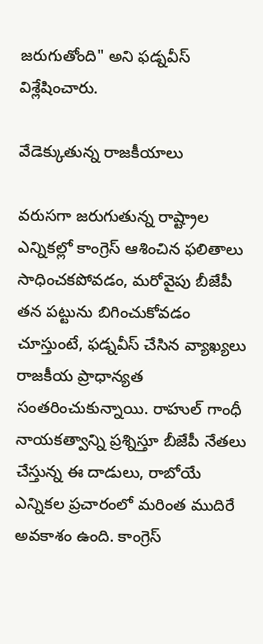జరుగుతోంది" అని ఫడ్నవీస్ విశ్లేషించారు.

వేడెక్కుతున్న రాజకీయాలు

వరుసగా జరుగుతున్న రాష్ట్రాల ఎన్నికల్లో కాంగ్రెస్ ఆశించిన ఫలితాలు సాధించకపోవడం, మరోవైపు బీజేపీ తన పట్టును బిగించుకోవడం చూస్తుంటే, ఫడ్నవీస్ చేసిన వ్యాఖ్యలు రాజకీయ ప్రాధాన్యత సంతరించుకున్నాయి. రాహుల్ గాంధీ నాయకత్వాన్ని ప్రశ్నిస్తూ బీజేపీ నేతలు చేస్తున్న ఈ దాడులు, రాబోయే ఎన్నికల ప్రచారంలో మరింత ముదిరే అవకాశం ఉంది. కాంగ్రెస్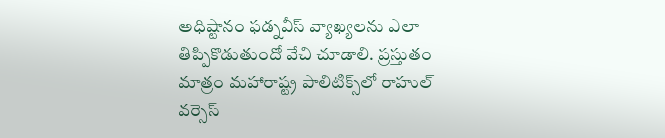అధిష్టానం ఫడ్నవీస్ వ్యాఖ్యలను ఎలా తిప్పికొడుతుందో వేచి చూడాలి. ప్రస్తుతం మాత్రం మహారాష్ట్ర పాలిటిక్స్‌లో రాహుల్ వర్సెస్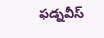ఫడ్నవీస్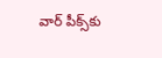వార్ పీక్స్‌కు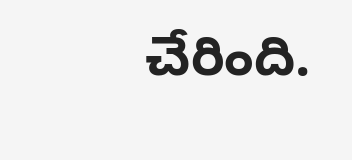చేరింది.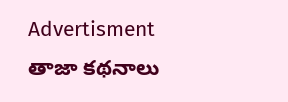Advertisment
తాజా కథనాలు